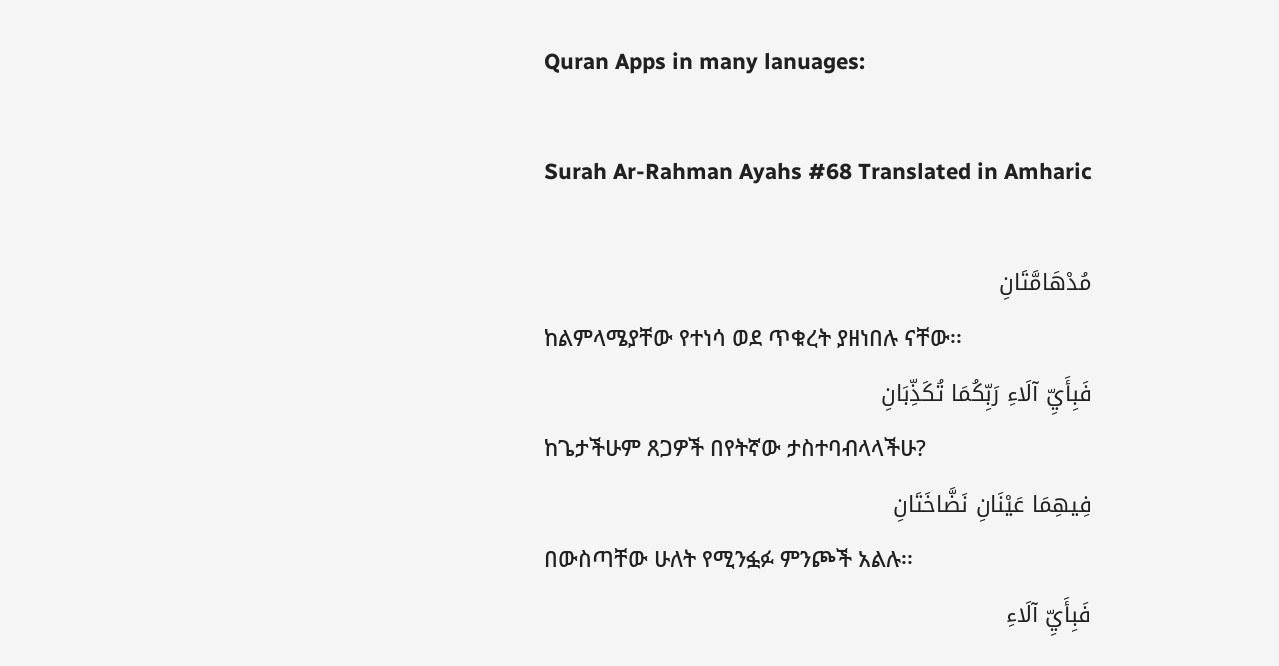Quran Apps in many lanuages:

Surah Ar-Rahman Ayahs #68 Translated in Amharic

مُدْهَامَّتَانِ
ከልምላሜያቸው የተነሳ ወደ ጥቁረት ያዘነበሉ ናቸው፡፡
فَبِأَيِّ آلَاءِ رَبِّكُمَا تُكَذِّبَانِ
ከጌታችሁም ጸጋዎች በየትኛው ታስተባብላላችሁ?
فِيهِمَا عَيْنَانِ نَضَّاخَتَانِ
በውስጣቸው ሁለት የሚንፏፉ ምንጮች አልሉ፡፡
فَبِأَيِّ آلَاءِ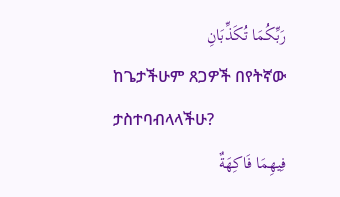رَبِّكُمَا تُكَذِّبَانِ
ከጌታችሁም ጸጋዎች በየትኛው ታስተባብላላችሁ?
فِيهِمَا فَاكِهَةٌ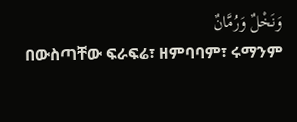وَنَخْلٌ وَرُمَّانٌ
በውስጣቸው ፍራፍሬ፣ ዘምባባም፣ ሩማንም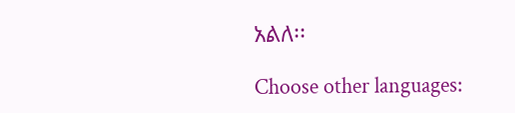አልለ፡፡

Choose other languages: